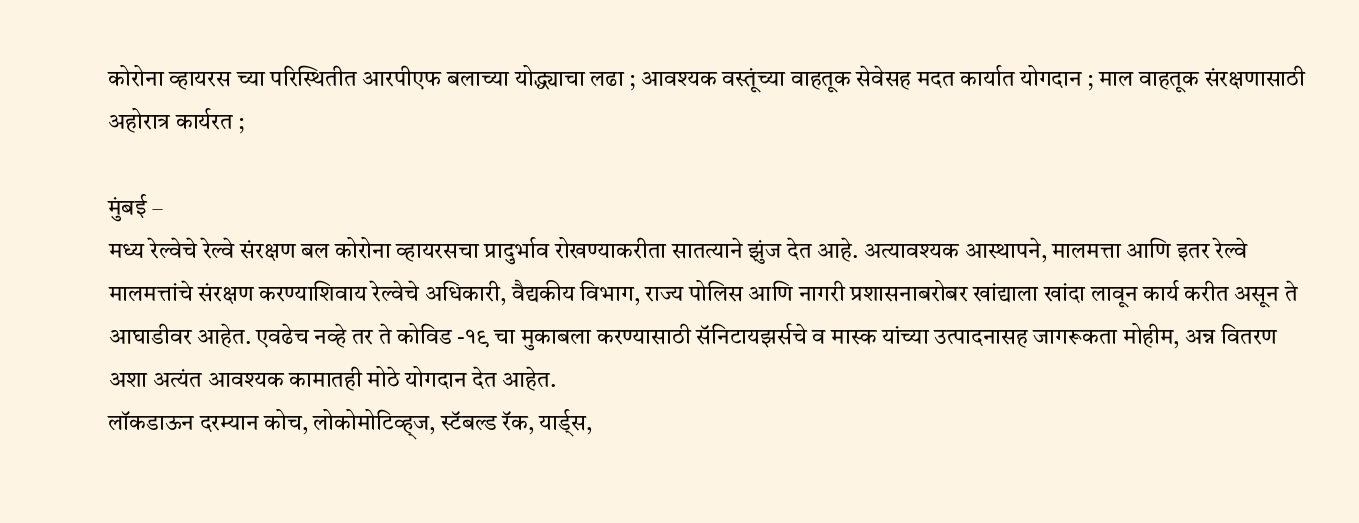कोरोना व्हायरस च्या परिस्थितीत आरपीएफ बलाच्या योद्ध्याचा लढा ; आवश्यक वस्तूंच्या वाहतूक सेवेसह मदत कार्यात योगदान ; माल वाहतूक संरक्षणासाठी अहोरात्र कार्यरत ;

मुंबई –
मध्य रेल्वेचे रेल्वे संरक्षण बल कोरोना व्हायरसचा प्रादुर्भाव रोखण्याकरीता सातत्याने झुंज देत आहे. अत्यावश्यक आस्थापने, मालमत्ता आणि इतर रेल्वे मालमत्तांचे संरक्षण करण्याशिवाय रेल्वेचे अधिकारी, वैद्यकीय विभाग, राज्य पोलिस आणि नागरी प्रशासनाबरोबर खांद्याला खांदा लावून कार्य करीत असून ते आघाडीवर आहेत. एवढेच नव्हे तर ते कोविड -१९ चा मुकाबला करण्यासाठी सॅनिटायझर्सचे व मास्क यांच्या उत्पादनासह जागरूकता मोहीम, अन्न वितरण अशा अत्यंत आवश्यक कामातही मोठे योगदान देत आहेत.
लॉकडाऊन दरम्यान कोच, लोकोमोटिव्ह्ज, स्टॅबल्ड रॅक, यार्ड्स,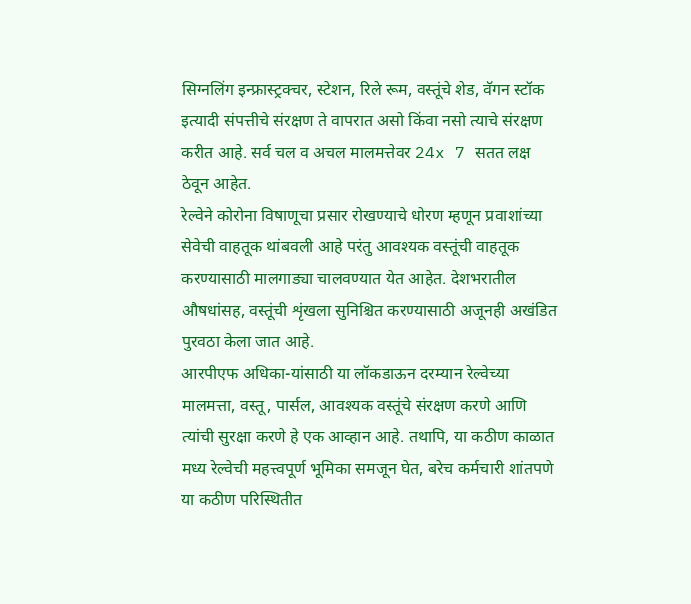सिग्नलिंग इन्फ्रास्ट्रक्चर, स्टेशन, रिले रूम, वस्तूंचे शेड, वॅगन स्टॉक इत्यादी संपत्तीचे संरक्षण ते वापरात असो किंवा नसो त्याचे संरक्षण करीत आहे. सर्व चल व अचल मालमत्तेवर 24x 7 सतत लक्ष ठेवून आहेत.
रेल्वेने कोरोना विषाणूचा प्रसार रोखण्याचे धोरण म्हणून प्रवाशांच्या सेवेची वाहतूक थांबवली आहे परंतु आवश्यक वस्तूंची वाहतूक करण्यासाठी मालगाड्या चालवण्यात येत आहेत. देशभरातील औषधांसह, वस्तूंची शृंखला सुनिश्चित करण्यासाठी अजूनही अखंडित पुरवठा केला जात आहे.
आरपीएफ अधिका-यांसाठी या लॉकडाऊन दरम्यान रेल्वेच्या मालमत्ता, वस्तू, पार्सल, आवश्यक वस्तूंचे संरक्षण करणे आणि त्यांची सुरक्षा करणे हे एक आव्हान आहे. तथापि, या कठीण काळात मध्य रेल्वेची महत्त्वपूर्ण भूमिका समजून घेत, बरेच कर्मचारी शांतपणे या कठीण परिस्थितीत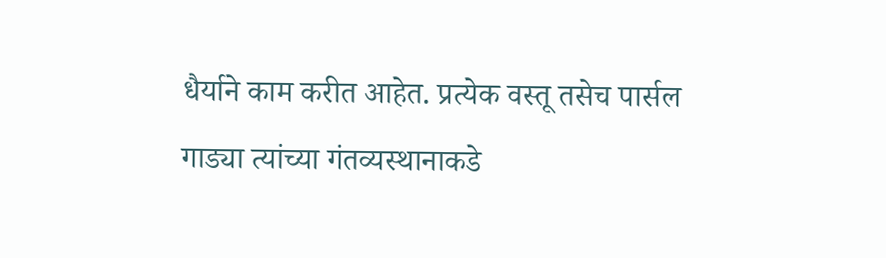धैर्याने काम करीत आहेत. प्रत्येक वस्तू तसेच पार्सल गाड्या त्यांच्या गंतव्यस्थानाकडे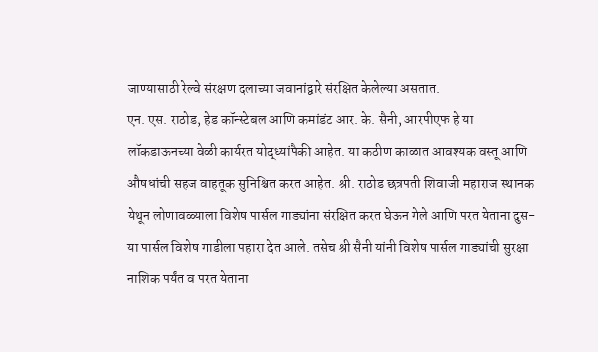जाण्यासाठी रेल्वे संरक्षण दलाच्या जवानांद्वारे संरक्षित केलेल्या असतात.
एन. एस. राठोड, हेड कॉन्स्टेबल आणि कमांडंट आर. के. सैनी, आरपीएफ हे या लॉकडाऊनच्या वेळी कार्यरत योद्ध्यांपैकी आहेत. या कठीण काळात आवश्यक वस्तू आणि औषधांची सहज वाहतूक सुनिश्चित करत आहेत. श्री. राठोड छत्रपती शिवाजी महाराज स्थानक येथून लोणावळ्याला विशेष पार्सल गाड्यांना संरक्षित करत घेऊन गेले आणि परत येताना दुस-या पार्सल विशेष गाडीला पहारा देत आले. तसेच श्री सैनी यांनी विशेष पार्सल गाड्यांची सुरक्षा नाशिक पर्यंत व परत येताना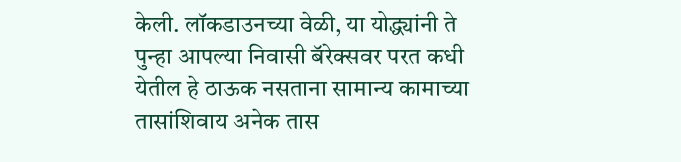केली. लॉकडाउनच्या वेळी, या योद्ध्यांनी ते पुन्हा आपल्या निवासी बॅरेक्सवर परत कधी येतील हे ठाऊक नसताना सामान्य कामाच्या तासांशिवाय अनेक तास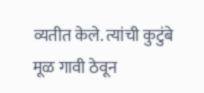व्यतीत केले. त्यांची कुटुंबे मूळ गावी ठेवून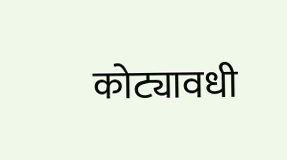कोट्यावधी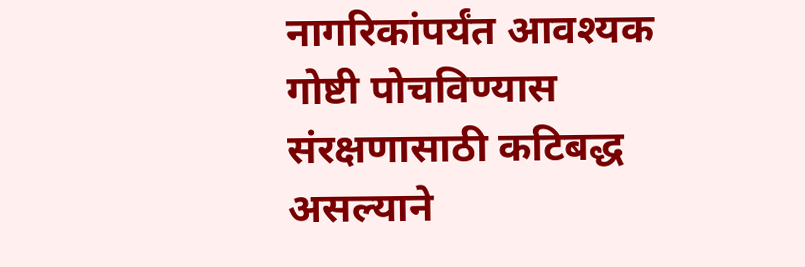नागरिकांपर्यंत आवश्यक गोष्टी पोचविण्यास संरक्षणासाठी कटिबद्ध असल्याने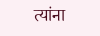त्यांना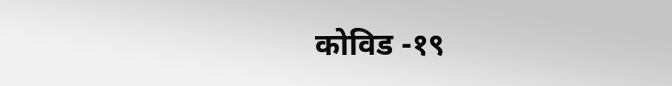कोविड -१९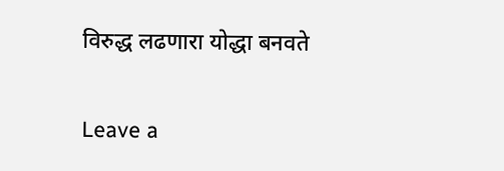विरुद्ध लढणारा योद्धा बनवते

Leave a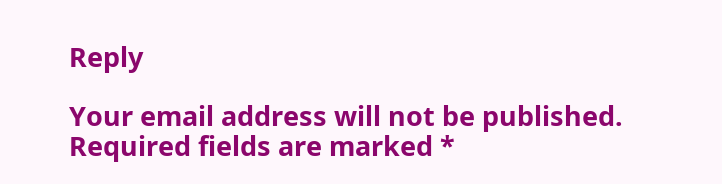Reply

Your email address will not be published. Required fields are marked *